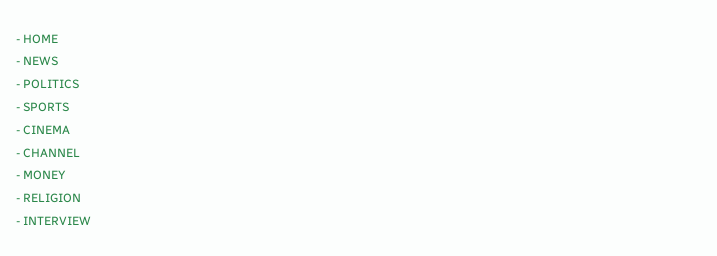- HOME
- NEWS
- POLITICS
- SPORTS
- CINEMA
- CHANNEL
- MONEY
- RELIGION
- INTERVIEW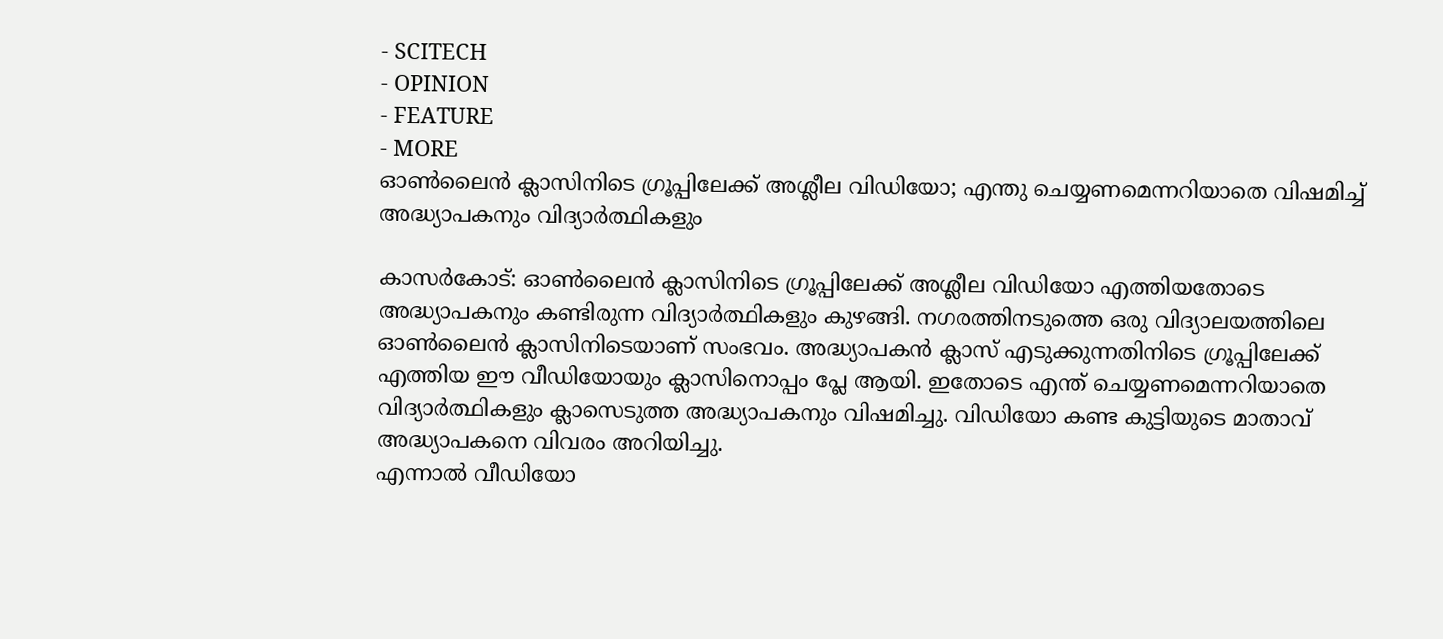- SCITECH
- OPINION
- FEATURE
- MORE
ഓൺലൈൻ ക്ലാസിനിടെ ഗ്രൂപ്പിലേക്ക് അശ്ലീല വിഡിയോ; എന്തു ചെയ്യണമെന്നറിയാതെ വിഷമിച്ച് അദ്ധ്യാപകനും വിദ്യാർത്ഥികളും

കാസർകോട്: ഓൺലൈൻ ക്ലാസിനിടെ ഗ്രൂപ്പിലേക്ക് അശ്ലീല വിഡിയോ എത്തിയതോടെ അദ്ധ്യാപകനും കണ്ടിരുന്ന വിദ്യാർത്ഥികളും കുഴങ്ങി. നഗരത്തിനടുത്തെ ഒരു വിദ്യാലയത്തിലെ ഓൺലൈൻ ക്ലാസിനിടെയാണ് സംഭവം. അദ്ധ്യാപകൻ ക്ലാസ് എടുക്കുന്നതിനിടെ ഗ്രൂപ്പിലേക്ക് എത്തിയ ഈ വീഡിയോയും ക്ലാസിനൊപ്പം പ്ലേ ആയി. ഇതോടെ എന്ത് ചെയ്യണമെന്നറിയാതെ വിദ്യാർത്ഥികളും ക്ലാസെടുത്ത അദ്ധ്യാപകനും വിഷമിച്ചു. വിഡിയോ കണ്ട കുട്ടിയുടെ മാതാവ് അദ്ധ്യാപകനെ വിവരം അറിയിച്ചു.
എന്നാൽ വീഡിയോ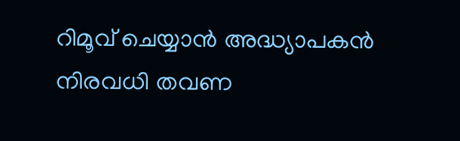റിമൂവ് ചെയ്യാൻ അദ്ധ്യാപകൻ നിരവധി തവണ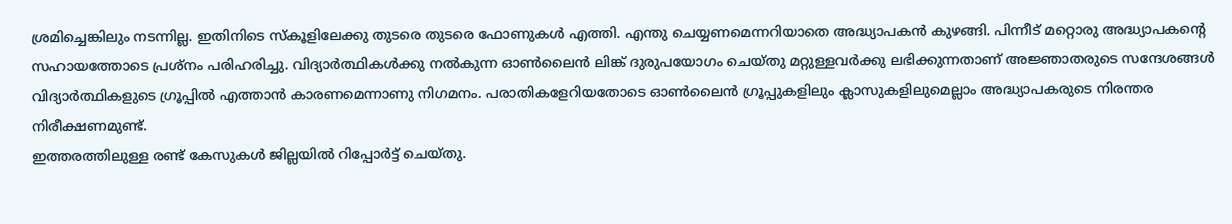ശ്രമിച്ചെങ്കിലും നടന്നില്ല. ഇതിനിടെ സ്കൂളിലേക്കു തുടരെ തുടരെ ഫോണുകൾ എത്തി. എന്തു ചെയ്യണമെന്നറിയാതെ അദ്ധ്യാപകൻ കുഴങ്ങി. പിന്നീട് മറ്റൊരു അദ്ധ്യാപകന്റെ സഹായത്തോടെ പ്രശ്നം പരിഹരിച്ചു. വിദ്യാർത്ഥികൾക്കു നൽകുന്ന ഓൺലൈൻ ലിങ്ക് ദുരുപയോഗം ചെയ്തു മറ്റുള്ളവർക്കു ലഭിക്കുന്നതാണ് അജ്ഞാതരുടെ സന്ദേശങ്ങൾ വിദ്യാർത്ഥികളുടെ ഗ്രൂപ്പിൽ എത്താൻ കാരണമെന്നാണു നിഗമനം. പരാതികളേറിയതോടെ ഓൺലൈൻ ഗ്രൂപ്പുകളിലും ക്ലാസുകളിലുമെല്ലാം അദ്ധ്യാപകരുടെ നിരന്തര നിരീക്ഷണമുണ്ട്.
ഇത്തരത്തിലുള്ള രണ്ട് കേസുകൾ ജില്ലയിൽ റിപ്പോർട്ട് ചെയ്തു.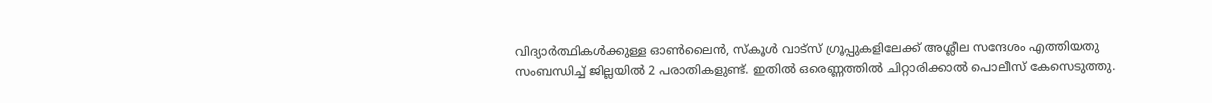വിദ്യാർത്ഥികൾക്കുള്ള ഓൺലൈൻ, സ്കൂൾ വാട്സ് ഗ്രൂപ്പുകളിലേക്ക് അശ്ലീല സന്ദേശം എത്തിയതു സംബന്ധിച്ച് ജില്ലയിൽ 2 പരാതികളുണ്ട്. ഇതിൽ ഒരെണ്ണത്തിൽ ചിറ്റാരിക്കാൽ പൊലീസ് കേസെടുത്തു.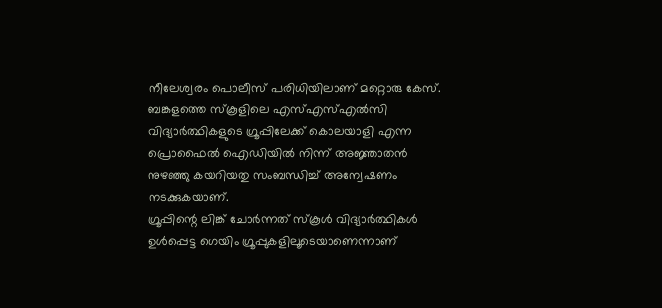നീലേശ്വരം പൊലീസ് പരിധിയിലാണ് മറ്റൊരു കേസ്. ബങ്കളത്തെ സ്കൂളിലെ എസ്എസ്എൽസി വിദ്യാർത്ഥികളുടെ ഗ്രൂപ്പിലേക്ക് കൊലയാളി എന്ന പ്രൊഫൈൽ ഐഡിയിൽ നിന്ന് അജ്ഞാതൻ നുഴഞ്ഞു കയറിയതു സംബന്ധിച്ച് അന്വേഷണം നടക്കുകയാണ്.
ഗ്രൂപ്പിന്റെ ലിങ്ക് ചോർന്നത് സ്കൂൾ വിദ്യാർത്ഥികൾ ഉൾപ്പെട്ട ഗെയിം ഗ്രൂപ്പുകളിലൂടെയാണെന്നാണ്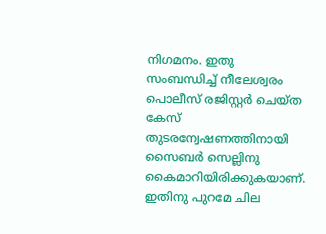നിഗമനം. ഇതു സംബന്ധിച്ച് നീലേശ്വരം പൊലീസ് രജിസ്റ്റർ ചെയ്ത കേസ് തുടരന്വേഷണത്തിനായി സൈബർ സെല്ലിനു കൈമാറിയിരിക്കുകയാണ്. ഇതിനു പുറമേ ചില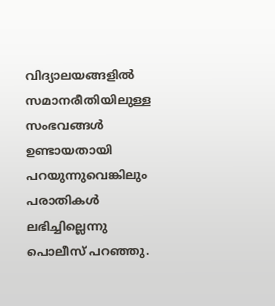വിദ്യാലയങ്ങളിൽ സമാനരീതിയിലുള്ള സംഭവങ്ങൾ ഉണ്ടായതായി പറയുന്നുവെങ്കിലും പരാതികൾ ലഭിച്ചില്ലെന്നു പൊലീസ് പറഞ്ഞു.